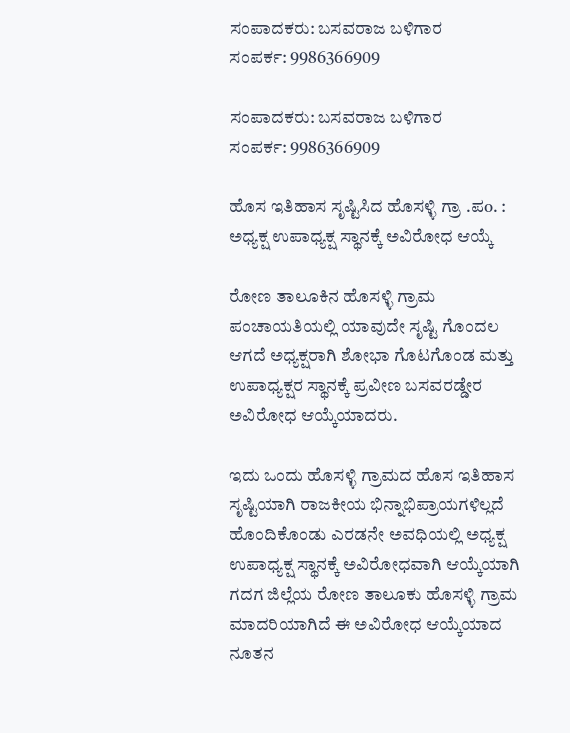ಸಂಪಾದಕರು: ಬಸವರಾಜ ಬಳಿಗಾರ
ಸಂಪರ್ಕ: 9986366909

ಸಂಪಾದಕರು: ಬಸವರಾಜ ಬಳಿಗಾರ
ಸಂಪರ್ಕ: 9986366909

ಹೊಸ ಇತಿಹಾಸ ಸೃಷ್ಟಿಸಿದ ಹೊಸಳ್ಳಿ ಗ್ರಾ .ಪo. : ಅಧ್ಯಕ್ಷ ಉಪಾಧ್ಯಕ್ಷ ಸ್ಥಾನಕ್ಕೆ ಅವಿರೋಧ ಆಯ್ಕೆ

ರೋಣ ತಾಲೂಕಿನ ಹೊಸಳ್ಳಿ ಗ್ರಾಮ ಪಂಚಾಯತಿಯಲ್ಲಿ ಯಾವುದೇ ಸೃಷ್ಟಿ ಗೊಂದಲ ಆಗದೆ ಅಧ್ಯಕ್ಷರಾಗಿ ಶೋಭಾ ಗೊಟಗೊಂಡ ಮತ್ತು ಉಪಾಧ್ಯಕ್ಷರ ಸ್ಥಾನಕ್ಕೆ ಪ್ರವೀಣ ಬಸವರಡ್ಡೇರ ಅವಿರೋಧ ಆಯ್ಕೆಯಾದರು.

ಇದು ಒಂದು ಹೊಸಳ್ಳಿ ಗ್ರಾಮದ ಹೊಸ ಇತಿಹಾಸ ಸೃಷ್ಟಿಯಾಗಿ ರಾಜಕೀಯ ಭಿನ್ನಾಭಿಪ್ರಾಯಗಳಿಲ್ಲದೆ ಹೊಂದಿಕೊಂಡು ಎರಡನೇ ಅವಧಿಯಲ್ಲಿ ಅಧ್ಯಕ್ಷ ಉಪಾಧ್ಯಕ್ಷ ಸ್ಥಾನಕ್ಕೆ ಅವಿರೋಧವಾಗಿ ಆಯ್ಕೆಯಾಗಿ ಗದಗ ಜಿಲ್ಲೆಯ ರೋಣ ತಾಲೂಕು ಹೊಸಳ್ಳಿ ಗ್ರಾಮ ಮಾದರಿಯಾಗಿದೆ ಈ ಅವಿರೋಧ ಆಯ್ಕೆಯಾದ ನೂತನ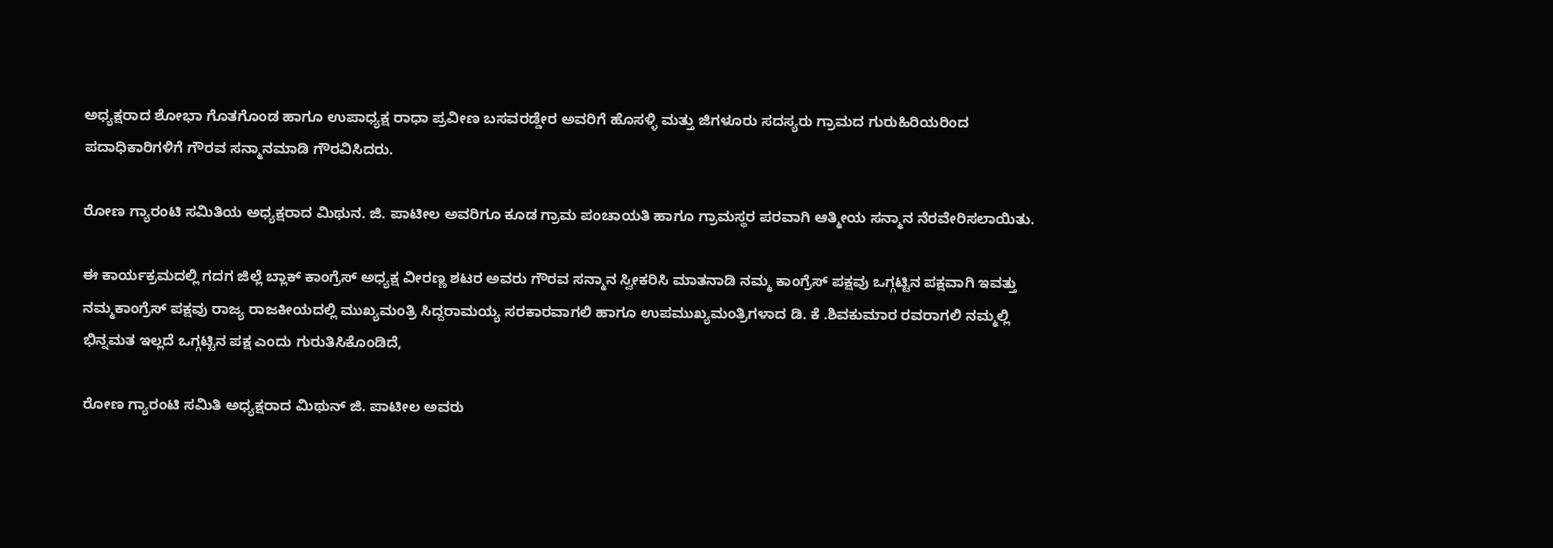ಅಧ್ಯಕ್ಷರಾದ ಶೋಭಾ ಗೊತಗೊಂಡ ಹಾಗೂ ಉಪಾಧ್ಯಕ್ಷ ರಾಧಾ ಪ್ರವೀಣ ಬಸವರಡ್ಡೇರ ಅವರಿಗೆ ಹೊಸಳ್ಳಿ ಮತ್ತು ಜಿಗಳೂರು ಸದಸ್ಯರು ಗ್ರಾಮದ ಗುರುಹಿರಿಯರಿಂದ ಪದಾಧಿಕಾರಿಗಳಿಗೆ ಗೌರವ ಸನ್ಮಾನಮಾಡಿ ಗೌರವಿಸಿದರು.

ರೋಣ ಗ್ಯಾರಂಟಿ ಸಮಿತಿಯ ಅಧ್ಯಕ್ಷರಾದ ಮಿಥುನ. ಜಿ. ಪಾಟೀಲ ಅವರಿಗೂ ಕೂಡ ಗ್ರಾಮ ಪಂಚಾಯತಿ ಹಾಗೂ ಗ್ರಾಮಸ್ಥರ ಪರವಾಗಿ ಆತ್ಮೀಯ ಸನ್ಮಾನ ನೆರವೇರಿಸಲಾಯಿತು.

ಈ ಕಾರ್ಯಕ್ರಮದಲ್ಲಿ ಗದಗ ಜಿಲ್ಲೆ ಬ್ಲಾಕ್ ಕಾಂಗ್ರೆಸ್ ಅಧ್ಯಕ್ಷ ವೀರಣ್ಣ ಶಟರ ಅವರು ಗೌರವ ಸನ್ಮಾನ ಸ್ವೀಕರಿಸಿ ಮಾತನಾಡಿ ನಮ್ಮ ಕಾಂಗ್ರೆಸ್ ಪಕ್ಷವು ಒಗ್ಗಟ್ಟಿನ ಪಕ್ಷವಾಗಿ ಇವತ್ತು ನಮ್ಮಕಾಂಗ್ರೆಸ್ ಪಕ್ಷವು ರಾಜ್ಯ ರಾಜಕೀಯದಲ್ಲಿ ಮುಖ್ಯಮಂತ್ರಿ ಸಿದ್ದರಾಮಯ್ಯ ಸರಕಾರವಾಗಲಿ ಹಾಗೂ ಉಪಮುಖ್ಯಮಂತ್ರಿಗಳಾದ ಡಿ. ಕೆ .ಶಿವಕುಮಾರ ರವರಾಗಲಿ ನಮ್ಮಲ್ಲಿ ಭಿನ್ನಮತ ಇಲ್ಲದೆ ಒಗ್ಗಟ್ಟಿನ ಪಕ್ಷ ಎಂದು ಗುರುತಿಸಿಕೊಂಡಿದೆ,

ರೋಣ ಗ್ಯಾರಂಟಿ ಸಮಿತಿ ಅಧ್ಯಕ್ಷರಾದ ಮಿಥುನ್ ಜಿ. ಪಾಟೀಲ ಅವರು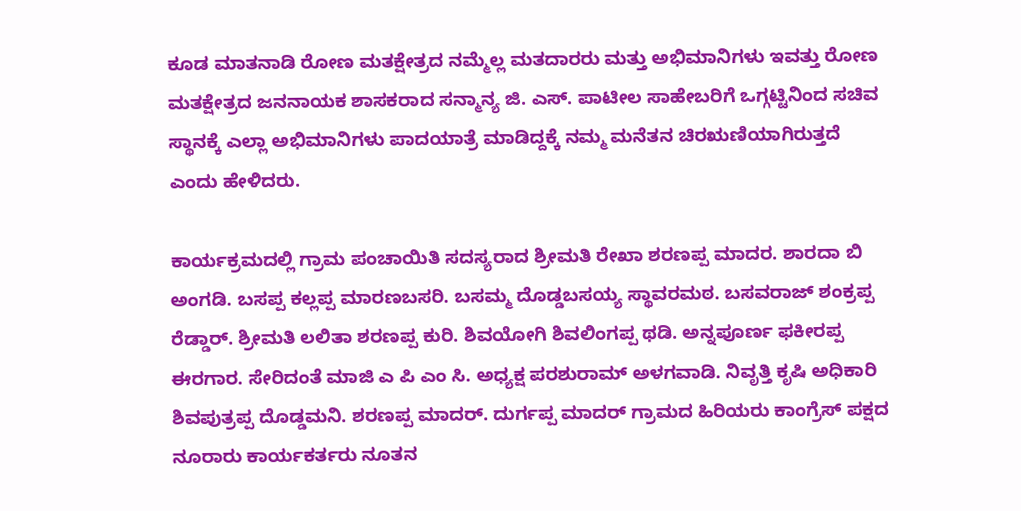ಕೂಡ ಮಾತನಾಡಿ ರೋಣ ಮತಕ್ಷೇತ್ರದ ನಮ್ಮೆಲ್ಲ ಮತದಾರರು ಮತ್ತು ಅಭಿಮಾನಿಗಳು ಇವತ್ತು ರೋಣ ಮತಕ್ಷೇತ್ರದ ಜನನಾಯಕ ಶಾಸಕರಾದ ಸನ್ಮಾನ್ಯ ಜಿ. ಎಸ್. ಪಾಟೀಲ ಸಾಹೇಬರಿಗೆ ಒಗ್ಗಟ್ಟಿನಿಂದ ಸಚಿವ ಸ್ಥಾನಕ್ಕೆ ಎಲ್ಲಾ ಅಭಿಮಾನಿಗಳು ಪಾದಯಾತ್ರೆ ಮಾಡಿದ್ದಕ್ಕೆ ನಮ್ಮ ಮನೆತನ ಚಿರಋಣಿಯಾಗಿರುತ್ತದೆ ಎಂದು ಹೇಳಿದರು.

ಕಾರ್ಯಕ್ರಮದಲ್ಲಿ ಗ್ರಾಮ ಪಂಚಾಯಿತಿ ಸದಸ್ಯರಾದ ಶ್ರೀಮತಿ ರೇಖಾ ಶರಣಪ್ಪ ಮಾದರ. ಶಾರದಾ ಬಿ ಅಂಗಡಿ. ಬಸಪ್ಪ ಕಲ್ಲಪ್ಪ ಮಾರಣಬಸರಿ. ಬಸಮ್ಮ ದೊಡ್ಡಬಸಯ್ಯ ಸ್ಥಾವರಮಠ. ಬಸವರಾಜ್ ಶಂಕ್ರಪ್ಪ ರೆಡ್ಡಾರ್. ಶ್ರೀಮತಿ ಲಲಿತಾ ಶರಣಪ್ಪ ಕುರಿ. ಶಿವಯೋಗಿ ಶಿವಲಿಂಗಪ್ಪ ಥಡಿ. ಅನ್ನಪೂರ್ಣ ಫಕೀರಪ್ಪ ಈರಗಾರ. ಸೇರಿದಂತೆ ಮಾಜಿ ಎ ಪಿ ಎಂ ಸಿ. ಅಧ್ಯಕ್ಷ ಪರಶುರಾಮ್ ಅಳಗವಾಡಿ. ನಿವೃತ್ತಿ ಕೃಷಿ ಅಧಿಕಾರಿ ಶಿವಪುತ್ರಪ್ಪ ದೊಡ್ಡಮನಿ. ಶರಣಪ್ಪ ಮಾದರ್. ದುರ್ಗಪ್ಪ ಮಾದರ್ ಗ್ರಾಮದ ಹಿರಿಯರು ಕಾಂಗ್ರೆಸ್ ಪಕ್ಷದ ನೂರಾರು ಕಾರ್ಯಕರ್ತರು ನೂತನ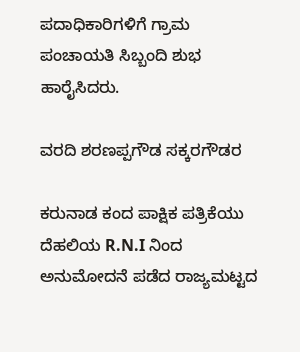ಪದಾಧಿಕಾರಿಗಳಿಗೆ ಗ್ರಾಮ ಪಂಚಾಯತಿ ಸಿಬ್ಬಂದಿ ಶುಭ ಹಾರೈಸಿದರು‌.

ವರದಿ ಶರಣಪ್ಪಗೌಡ ಸಕ್ಕರಗೌಡರ

ಕರುನಾಡ ಕಂದ ಪಾಕ್ಷಿಕ ಪತ್ರಿಕೆಯು ದೆಹಲಿಯ R.N.I ನಿಂದ ಅನುಮೋದನೆ ಪಡೆದ ರಾಜ್ಯಮಟ್ಟದ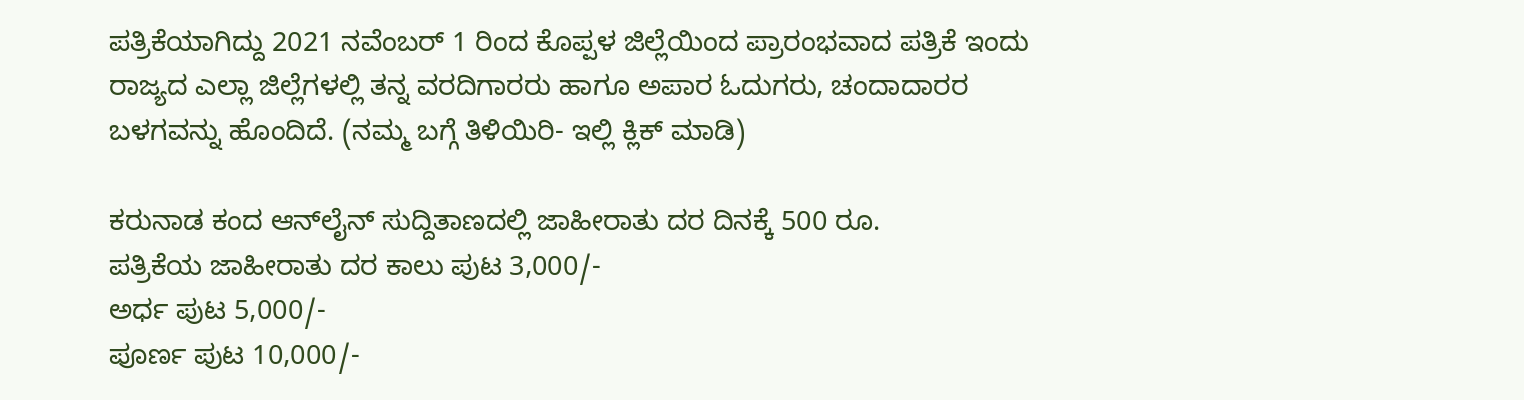ಪತ್ರಿಕೆಯಾಗಿದ್ದು 2021 ನವೆಂಬರ್ 1 ರಿಂದ ಕೊಪ್ಪಳ ಜಿಲ್ಲೆಯಿಂದ ಪ್ರಾರಂಭವಾದ ಪತ್ರಿಕೆ ಇಂದು ರಾಜ್ಯದ ಎಲ್ಲಾ ಜಿಲ್ಲೆಗಳಲ್ಲಿ ತನ್ನ ವರದಿಗಾರರು ಹಾಗೂ ಅಪಾರ ಓದುಗರು, ಚಂದಾದಾರರ ಬಳಗವನ್ನು ಹೊಂದಿದೆ. (ನಮ್ಮ ಬಗ್ಗೆ ತಿಳಿಯಿರಿ- ಇಲ್ಲಿ ಕ್ಲಿಕ್‌ ಮಾಡಿ)

ಕರುನಾಡ ಕಂದ ಆನ್‌ಲೈನ್‌ ಸುದ್ದಿತಾಣದಲ್ಲಿ ಜಾಹೀರಾತು ದರ ದಿನಕ್ಕೆ 500 ರೂ.
ಪತ್ರಿಕೆಯ ಜಾಹೀರಾತು ದರ ಕಾಲು ಪುಟ 3,000/-
ಅರ್ಧ ಪುಟ 5,000/-
ಪೂರ್ಣ ಪುಟ 10,000/-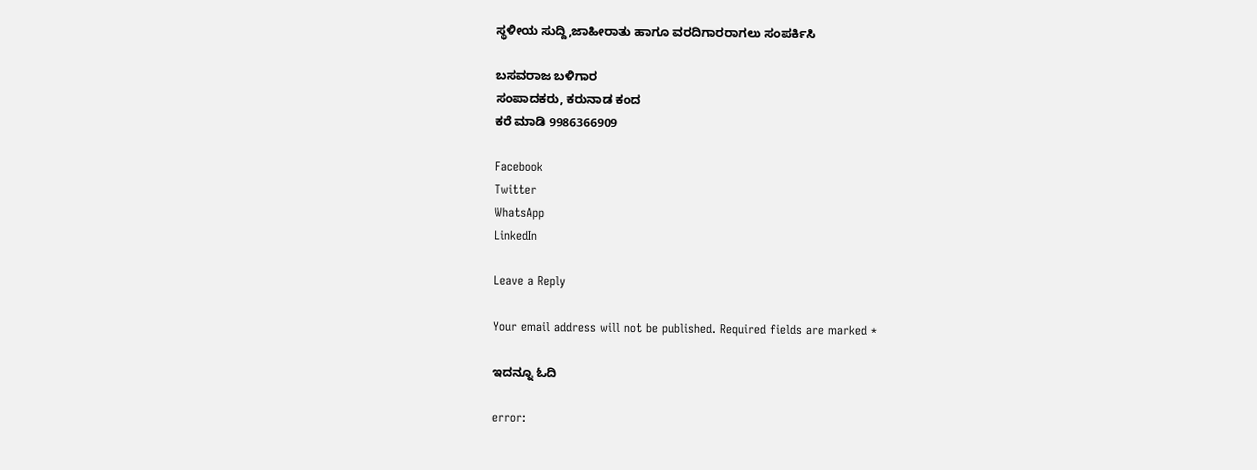ಸ್ಥಳೀಯ ಸುದ್ದಿ,ಜಾಹೀರಾತು ಹಾಗೂ ವರದಿಗಾರರಾಗಲು ಸಂಪರ್ಕಿಸಿ

ಬಸವರಾಜ ಬಳಿಗಾರ
ಸಂಪಾದಕರು, ಕರುನಾಡ ಕಂದ
ಕರೆ ಮಾಡಿ 9986366909

Facebook
Twitter
WhatsApp
LinkedIn

Leave a Reply

Your email address will not be published. Required fields are marked *

ಇದನ್ನೂ ಓದಿ

error: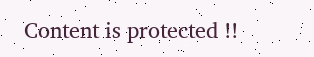Content is protected !!